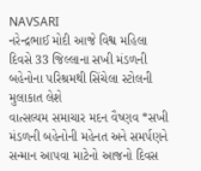NAVSARI
નરેન્દ્રભાઈ મોદી આજે વિશ્વ મહિલા દિવસે 33 જિલ્લાના સખી મંડળની બહેનોના પરિશ્રમથી સિંચેલા સ્ટોલની મુલાકાત લેશે
વાત્સલ્યમ સમાચાર મદન વૈષ્ણવ *સખી મંડળની બહેનોની મહેનત અને સમર્પણને સન્માન આપવા માટેનો આજનો દિવસ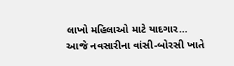લાખો મહિલાઓ માટે યાદગાર…
આજે નવસારીના વાંસી-બોરસી ખાતે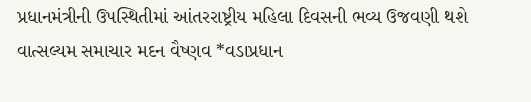પ્રધાનમંત્રીની ઉપસ્થિતીમાં આંતરરાષ્ટ્રીય મહિલા દિવસની ભવ્ય ઉજવણી થશે
વાત્સલ્યમ સમાચાર મદન વૈષ્ણવ *વડાપ્રધાન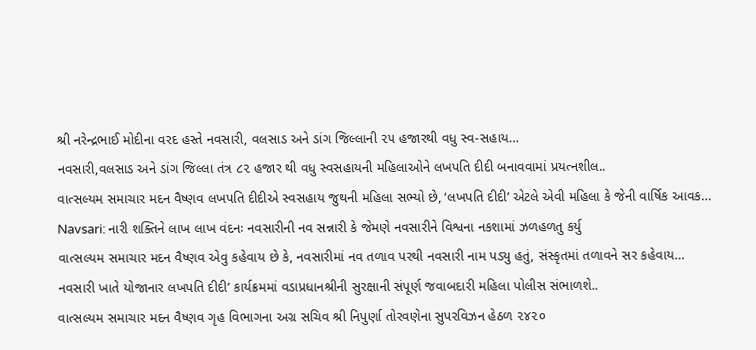શ્રી નરેન્દ્રભાઈ મોદીના વરદ હસ્તે નવસારી, વલસાડ અને ડાંગ જિલ્લાની ૨૫ હજારથી વધુ સ્વ-સહાય…
નવસારી,વલસાડ અને ડાંગ જિલ્લા તંત્ર ૮૨ હજાર થી વધુ સ્વસહાયની મહિલાઓને લખપતિ દીદી બનાવવામાં પ્રયત્નશીલ..
વાત્સલ્યમ સમાચાર મદન વૈષ્ણવ લખપતિ દીદીએ સ્વસહાય જુથની મહિલા સભ્યો છે, ‘લખપતિ દીદી’ એટલે એવી મહિલા કે જેની વાર્ષિક આવક…
Navsari: નારી શક્તિને લાખ લાખ વંદનઃ નવસારીની નવ સન્નારી કે જેમણે નવસારીને વિશ્વના નકશામાં ઝળહળતુ કર્યુ
વાત્સલ્યમ સમાચાર મદન વૈષ્ણવ એવુ કહેવાય છે કે, નવસારીમાં નવ તળાવ પરથી નવસારી નામ પડ્યુ હતું, સંસ્કૃતમાં તળાવને સર કહેવાય…
નવસારી ખાતે યોજાનાર લખપતિ દીદી’ કાર્યક્રમમાં વડાપ્રધાનશ્રીની સુરક્ષાની સંપૂર્ણ જવાબદારી મહિલા પોલીસ સંભાળશે..
વાત્સલ્યમ સમાચાર મદન વૈષ્ણવ ગૃહ વિભાગના અગ્ર સચિવ શ્રી નિપુર્ણા તોરવણેના સુપરવિઝન હેઠળ ૨૪૨૦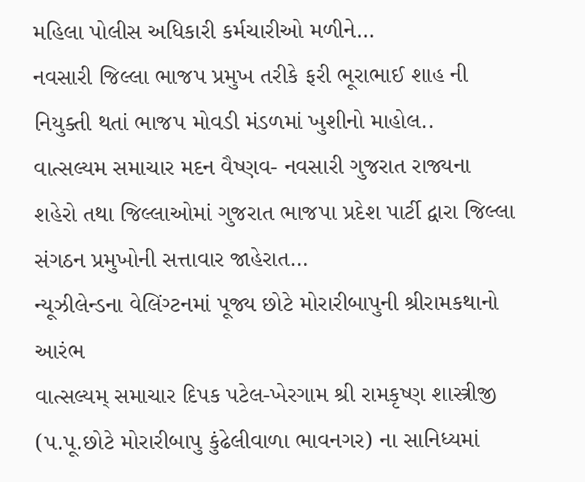મહિલા પોલીસ અધિકારી કર્મચારીઓ મળીને…
નવસારી જિલ્લા ભાજપ પ્રમુખ તરીકે ફરી ભૂરાભાઈ શાહ ની નિયુક્તી થતાં ભાજપ મોવડી મંડળમાં ખુશીનો માહોલ..
વાત્સલ્યમ સમાચાર મદન વૈષ્ણવ- નવસારી ગુજરાત રાજ્યના શહેરો તથા જિલ્લાઓમાં ગુજરાત ભાજપા પ્રદેશ પાર્ટી દ્વારા જિલ્લા સંગઠન પ્રમુખોની સત્તાવાર જાહેરાત…
ન્યૂઝીલેન્ડના વેલિંગ્ટનમાં પૂજ્ય છોટે મોરારીબાપુની શ્રીરામકથાનો આરંભ
વાત્સલ્યમ્ સમાચાર દિપક પટેલ-ખેરગામ શ્રી રામકૃષ્ણ શાસ્ત્રીજી (પ.પૂ.છોટે મોરારીબાપુ કુંઢેલીવાળા ભાવનગર) ના સાનિધ્યમાં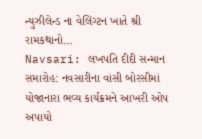ન્યુઝીલેન્ડ ના વેલિંગ્ટન ખાતે શ્રી રામકથાનો…
Navsari: લખપતિ દીદી સન્માન સમારોહ: નવસારીના વાંસી બોરસીમાં યોજાનારા ભવ્ય કાર્યક્રમને આખરી ઓપ અપાયો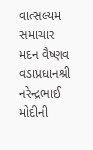વાત્સલ્યમ સમાચાર મદન વૈષ્ણવ વડાપ્રધાનશ્રી નરેન્દ્રભાઈ મોદીની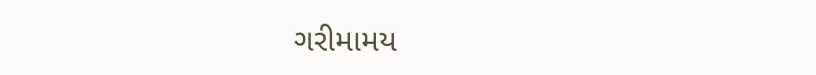ગરીમામય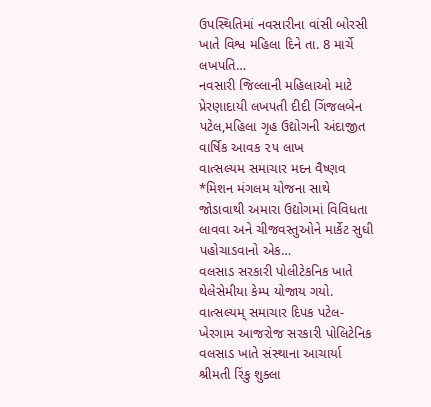ઉપસ્થિતિમાં નવસારીના વાંસી બોરસી ખાતે વિશ્વ મહિલા દિને તા. 8 માર્ચે લખપતિ…
નવસારી જિલ્લાની મહિલાઓ માટે પ્રેરણાદાયી લખપતી દીદી ગિંજલબેન પટેલ,મહિલા ગૃહ ઉદ્યોગની અંદાજીત વાર્ષિક આવક ૨૫ લાખ
વાત્સલ્યમ સમાચાર મદન વૈષ્ણવ *મિશન મંગલમ યોજના સાથે જોડાવાથી અમારા ઉદ્યોગમાં વિવિધતા લાવવા અને ચીજવસ્તુઓને માર્કેટ સુધી પહોચાડવાનો એક…
વલસાડ સરકારી પોલીટેકનિક ખાતે થેલેસેમીયા કેમ્પ યોજાય ગયો.
વાત્સલ્યમ્ સમાચાર દિપક પટેલ-ખેરગામ આજરોજ સરકારી પોલિટેનિક વલસાડ ખાતે સંસ્થાના આચાર્યા શ્રીમતી રિંકુ શુક્લા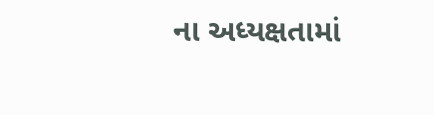ના અધ્યક્ષતામાં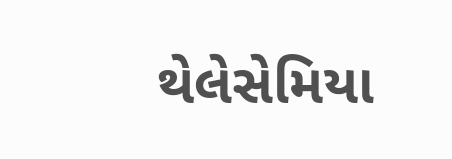થેલેસેમિયા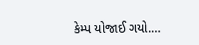કેમ્પ યોજાઈ ગયો.…